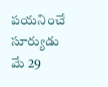పయనించే సూర్యుడు మే 29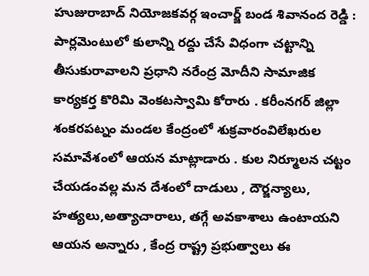హుజురాబాద్ నియోజకవర్గ ఇంచార్జ్ బండ శివానంద రెడ్డి : పార్లమెంటులో కులాన్ని రద్దు చేసే విధంగా చట్టాన్ని తీసుకురావాలని ప్రధాని నరేంద్ర మోదీని సామాజిక కార్యకర్త కొరిమి వెంకటస్వామి కోరారు . కరీంనగర్ జిల్లా శంకరపట్నం మండల కేంద్రంలో శుక్రవారంవిలేఖరుల సమావేశంలో ఆయన మాట్లాడారు . కుల నిర్మూలన చట్టం చేయడంవల్ల మన దేశంలో దాడులు , దౌర్జన్యాలు, హత్యలు,అత్యాచారాలు, తగ్గే అవకాశాలు ఉంటాయని ఆయన అన్నారు , కేంద్ర రాష్ట్ర ప్రభుత్వాలు ఈ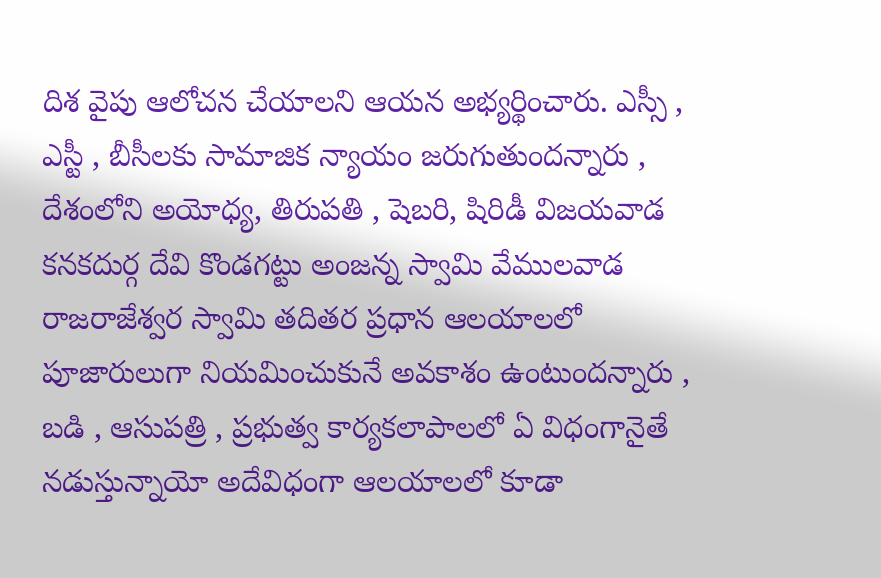దిశ వైపు ఆలోచన చేయాలని ఆయన అభ్యర్థించారు. ఎస్సీ , ఎస్టీ , బీసీలకు సామాజిక న్యాయం జరుగుతుందన్నారు , దేశంలోని అయోధ్య, తిరుపతి , షెబరి, షిరిడీ విజయవాడ కనకదుర్గ దేవి కొండగట్టు అంజన్న స్వామి వేములవాడ రాజరాజేశ్వర స్వామి తదితర ప్రధాన ఆలయాలలో పూజారులుగా నియమించుకునే అవకాశం ఉంటుందన్నారు , బడి , ఆసుపత్రి , ప్రభుత్వ కార్యకలాపాలలో ఏ విధంగానైతే నడుస్తున్నాయో అదేవిధంగా ఆలయాలలో కూడా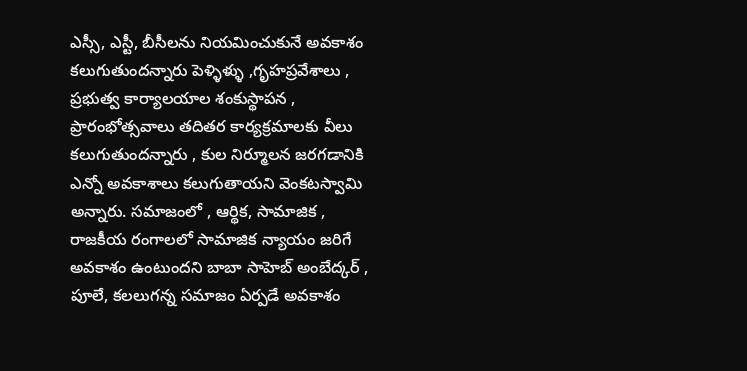ఎస్సీ, ఎస్టీ, బీసీలను నియమించుకునే అవకాశం కలుగుతుందన్నారు పెళ్ళిళ్ళు ,గృహప్రవేశాలు , ప్రభుత్వ కార్యాలయాల శంకుస్థాపన , ప్రారంభోత్సవాలు తదితర కార్యక్రమాలకు వీలు కలుగుతుందన్నారు , కుల నిర్మూలన జరగడానికి ఎన్నో అవకాశాలు కలుగుతాయని వెంకటస్వామి అన్నారు. సమాజంలో , ఆర్థిక, సామాజిక , రాజకీయ రంగాలలో సామాజిక న్యాయం జరిగే అవకాశం ఉంటుందని బాబా సాహెబ్ అంబేద్కర్ , పూలే, కలలుగన్న సమాజం ఏర్పడే అవకాశం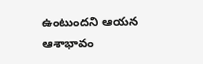ఉంటుందని ఆయన ఆశాభావం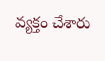వ్యక్తం చేశారు